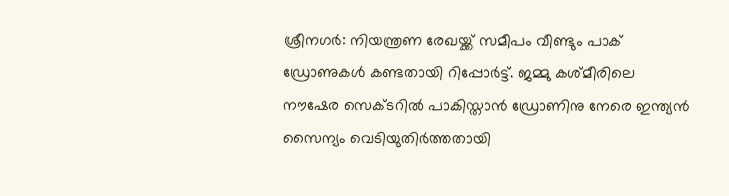ശ്രീനഗർ: നിയന്ത്രണ രേഖയ്ക്ക് സമീപം വീണ്ടും പാക് ഡ്രോണുകൾ കണ്ടതായി റിപ്പോർട്ട്. ജമ്മു കശ്മീരിലെ നൗഷേര സെക്ടറിൽ പാകിസ്താൻ ഡ്രോണിനു നേരെ ഇന്ത്യൻ സൈന്യം വെടിയുതിർത്തതായി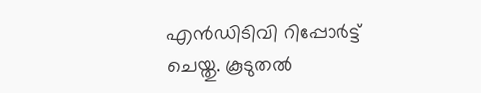എൻഡിടിവി റിപ്പോർട്ട് ചെയ്തു. കൂടുതൽ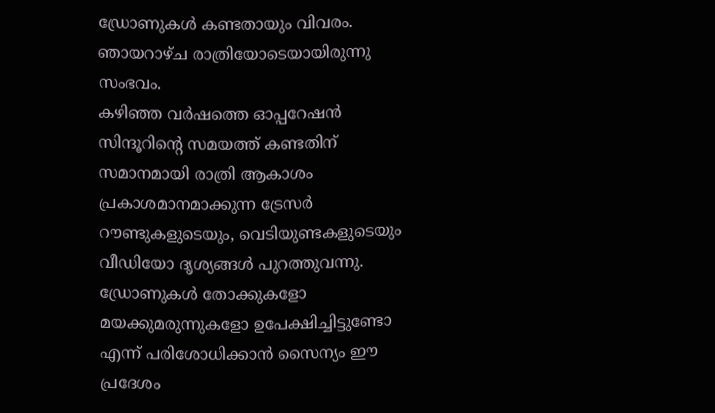ഡ്രോണുകൾ കണ്ടതായും വിവരം. ഞായറാഴ്ച രാത്രിയോടെയായിരുന്നു സംഭവം.
കഴിഞ്ഞ വർഷത്തെ ഓപ്പറേഷൻ സിന്ദൂറിന്റെ സമയത്ത് കണ്ടതിന് സമാനമായി രാത്രി ആകാശം പ്രകാശമാനമാക്കുന്ന ട്രേസർ റൗണ്ടുകളുടെയും, വെടിയുണ്ടകളുടെയും വീഡിയോ ദൃശ്യങ്ങൾ പുറത്തുവന്നു. ഡ്രോണുകൾ തോക്കുകളോ മയക്കുമരുന്നുകളോ ഉപേക്ഷിച്ചിട്ടുണ്ടോ എന്ന് പരിശോധിക്കാൻ സൈന്യം ഈ പ്രദേശം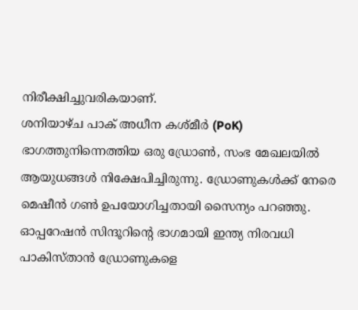നിരീക്ഷിച്ചുവരികയാണ്.
ശനിയാഴ്ച പാക് അധീന കശ്മീർ (PoK) ഭാഗത്തുനിന്നെത്തിയ ഒരു ഡ്രോൺ, സംഭ മേഖലയിൽ ആയുധങ്ങൾ നിക്ഷേപിച്ചിരുന്നു. ഡ്രോണുകൾക്ക് നേരെ മെഷീൻ ഗൺ ഉപയോഗിച്ചതായി സൈന്യം പറഞ്ഞു. ഓപ്പറേഷൻ സിന്ദൂറിന്റെ ഭാഗമായി ഇന്ത്യ നിരവധി പാകിസ്താൻ ഡ്രോണുകളെ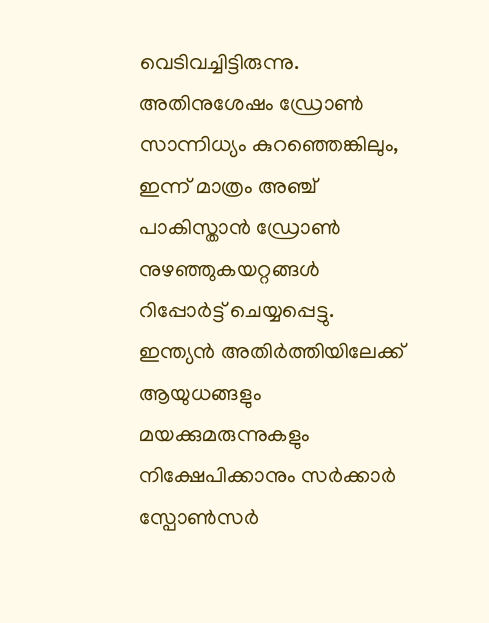വെടിവച്ചിട്ടിരുന്നു.
അതിനുശേഷം ഡ്രോൺ സാന്നിധ്യം കുറഞ്ഞെങ്കിലും, ഇന്ന് മാത്രം അഞ്ച് പാകിസ്താൻ ഡ്രോൺ നുഴഞ്ഞുകയറ്റങ്ങൾ റിപ്പോർട്ട് ചെയ്യപ്പെട്ടു. ഇന്ത്യൻ അതിർത്തിയിലേക്ക് ആയുധങ്ങളും മയക്കുമരുന്നുകളും നിക്ഷേപിക്കാനും സർക്കാർ സ്പോൺസർ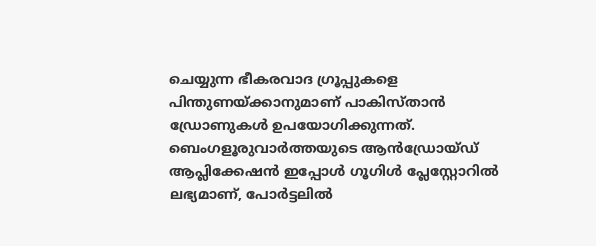ചെയ്യുന്ന ഭീകരവാദ ഗ്രൂപ്പുകളെ പിന്തുണയ്ക്കാനുമാണ് പാകിസ്താൻ ഡ്രോണുകൾ ഉപയോഗിക്കുന്നത്.
ബെംഗളൂരുവാർത്തയുടെ ആൻഡ്രോയ്ഡ് ആപ്ലിക്കേഷൻ ഇപ്പോൾ ഗൂഗിൾ പ്ലേസ്റ്റോറിൽ ലഭ്യമാണ്, പോർട്ടലിൽ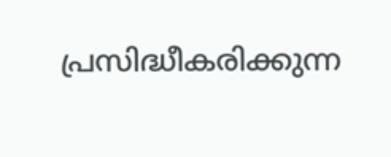പ്രസിദ്ധീകരിക്കുന്ന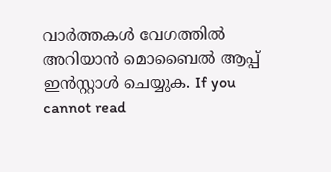വാർത്തകൾ വേഗത്തിൽ അറിയാൻ മൊബൈൽ ആപ്പ് ഇൻസ്റ്റാൾ ചെയ്യുക. If you cannot read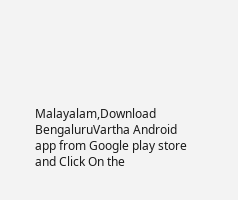Malayalam,Download BengaluruVartha Android app from Google play store and Click On the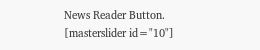News Reader Button. [masterslider id="10"]